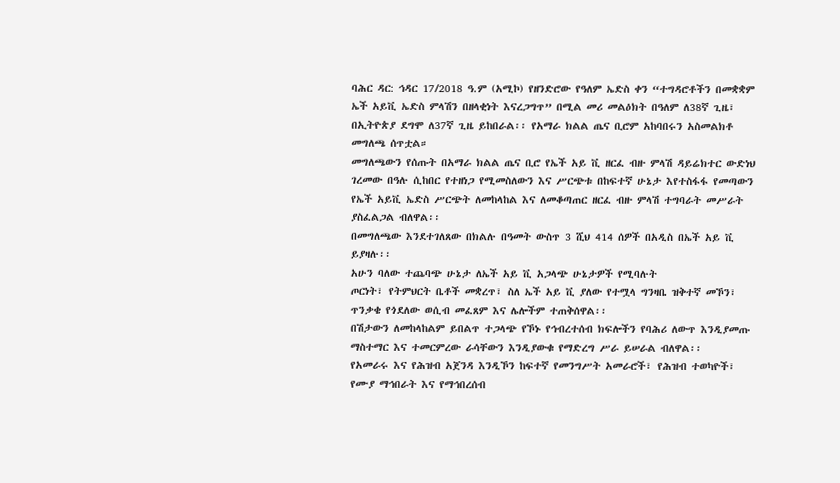ባሕር ዳር: ኅዳር 17/2018 ዓ.ም (አሚኮ) የዘንድሮው የዓለም ኤድስ ቀን “ተግዳሮቶችን በመቋቋም ኤች አይቪ ኤድስ ምላሽን በዘላቂነት እናረጋግጥ” በሚል መሪ መልዕክት በዓለም ለ38ኛ ጊዜ፣ በኢትዮጵያ ደግሞ ለ37ኛ ጊዜ ይከበራል፡፡ የአማራ ክልል ጤና ቢሮም አከባበሩን አስመልክቶ መግለጫ ሰጥቷል።
መግለጫውን የሰጡት በአማራ ክልል ጤና ቢሮ የኤች አይ ቪ ዘርፈ ብዙ ምላሽ ዳይሬክተር ውድነህ ገረመው በዓሉ ሲከበር የተዘነጋ የሚመስለውን እና ሥርጭቱ በከፍተኛ ሁኔታ እየተስፋፋ የመጣውን የኤች አይቪ ኤድስ ሥርጭት ለመከላከል እና ለመቆጣጠር ዘርፈ ብዙ ምላሽ ተግባራት መሥራት ያስፈልጋል ብለዋል፡፡
በመግለጫው እንደተገለጸው በክልሉ በዓመት ውስጥ 3 ሺህ 414 ሰዎች በአዲስ በኤች አይ ቪ ይያዛሉ፡፡
አሁን ባለው ተጨባጭ ሁኔታ ለኤች አይ ቪ አጋላጭ ሁኔታዎች የሚባሉት
ጦርነት፣ የትምህርት ቤቶች መቋረጥ፣ ስለ ኤች አይ ቪ ያለው የተሟላ ግንዛቤ ዝቅተኛ መኾን፣ ጥንቃቄ የጎደለው ወሲብ መፈጸም እና ሌሎችም ተጠቅሰዋል፡፡
በሽታውን ለመከላከልም ይበልጥ ተጋላጭ የኾኑ የኅብረተሰብ ክፍሎችን የባሕሪ ለውጥ እንዲያመጡ ማስተማር እና ተመርምረው ራሳቸውን እንዲያውቁ የማድረግ ሥራ ይሠራል ብለዋል፡፡
የአመራሩ እና የሕዝብ አጀንዳ እንዲኾን ከፍተኛ የመንግሥት አመራሮች፣ የሕዝብ ተወካዮች፣ የሙያ ማኅበራት እና የማኅበረሰብ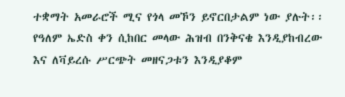ተቋማት አመራሮች ሚና የጎላ መኾን ይኖርበታልም ነው ያሉት፡፡
የዓለም ኤድስ ቀን ሲከበር መላው ሕዝብ በንቅናቄ እንዲያከብረው እና ለቫይረሱ ሥርጭት መዘናጋቱን እንዲያቆም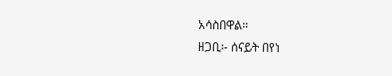አሳስበዋል።
ዘጋቢ፡- ሰናይት በየነ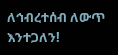ለኅብረተሰብ ለውጥ እንተጋለን!